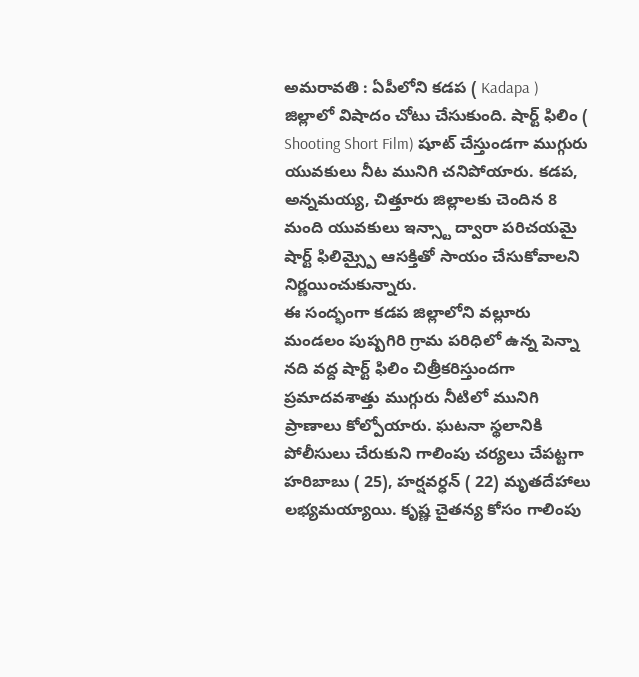అమరావతి : ఏపీలోని కడప ( Kadapa ) జిల్లాలో విషాదం చోటు చేసుకుంది. షార్ట్ ఫిలిం ( Shooting Short Film) షూట్ చేస్తుండగా ముగ్గురు యువకులు నీట మునిగి చనిపోయారు. కడప, అన్నమయ్య, చిత్తూరు జిల్లాలకు చెందిన 8 మంది యువకులు ఇన్స్టా ద్వారా పరిచయమై షార్ట్ ఫిలిమ్స్పై ఆసక్తితో సాయం చేసుకోవాలని నిర్ణయించుకున్నారు.
ఈ సంద్భంగా కడప జిల్లాలోని వల్లూరు మండలం పుష్పగిరి గ్రామ పరిధిలో ఉన్న పెన్నా నది వద్ద షార్ట్ ఫిలిం చిత్రీకరిస్తుందగా ప్రమాదవశాత్తు ముగ్గురు నీటిలో మునిగి ప్రాణాలు కోల్పోయారు. ఘటనా స్థలానికి పోలీసులు చేరుకుని గాలింపు చర్యలు చేపట్టగా హరిబాబు ( 25), హర్షవర్ధన్ ( 22) మృతదేహాలు లభ్యమయ్యాయి. కృష్ణ చైతన్య కోసం గాలింపు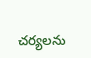చర్యలను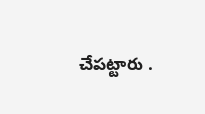చేపట్టారు .